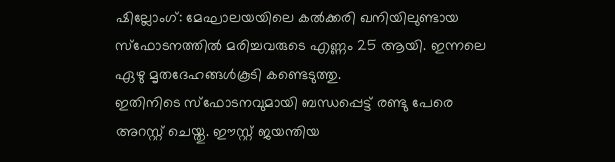ഷില്ലോംഗ്: മേഘാലയയിലെ കൽക്കരി ഖനിയിലുണ്ടായ സ്ഫോടനത്തിൽ മരിച്ചവരുടെ എണ്ണം 25 ആയി. ഇന്നലെ ഏഴു മൃതദേഹങ്ങൾകൂടി കണ്ടെടുത്തു.
ഇതിനിടെ സ്ഫോടനവുമായി ബന്ധപ്പെട്ട് രണ്ടു പേരെ അറസ്റ്റ് ചെയ്തു. ഈസ്റ്റ് ജയന്തിയ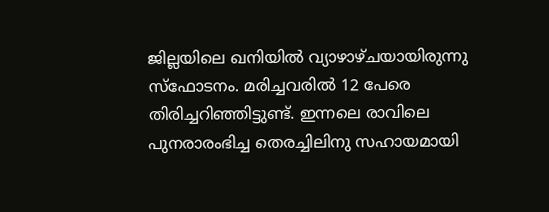ജില്ലയിലെ ഖനിയിൽ വ്യാഴാഴ്ചയായിരുന്നു സ്ഫോടനം. മരിച്ചവരിൽ 12 പേരെ തിരിച്ചറിഞ്ഞിട്ടുണ്ട്. ഇന്നലെ രാവിലെ പുനരാരംഭിച്ച തെരച്ചിലിനു സഹായമായി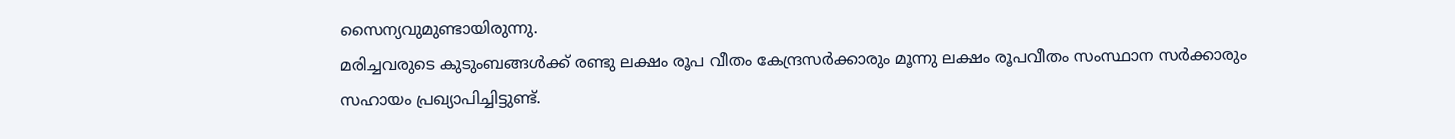സൈന്യവുമുണ്ടായിരുന്നു.
മരിച്ചവരുടെ കുടുംബങ്ങൾക്ക് രണ്ടു ലക്ഷം രൂപ വീതം കേന്ദ്രസർക്കാരും മൂന്നു ലക്ഷം രൂപവീതം സംസ്ഥാന സർക്കാരും സഹായം പ്രഖ്യാപിച്ചിട്ടുണ്ട്.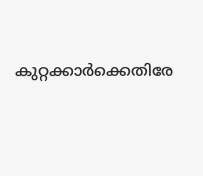കുറ്റക്കാർക്കെതിരേ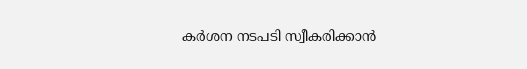കർശന നടപടി സ്വീകരിക്കാൻ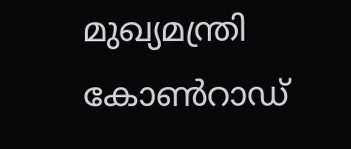മുഖ്യമന്ത്രി കോൺറാഡ്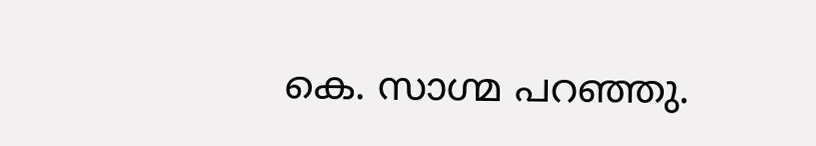കെ. സാഗ്മ പറഞ്ഞു.